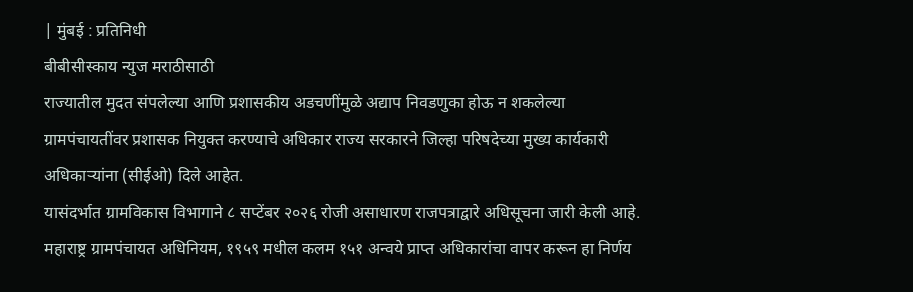| मुंबई : प्रतिनिधी
बीबीसीस्काय न्युज मराठीसाठी
राज्यातील मुदत संपलेल्या आणि प्रशासकीय अडचणींमुळे अद्याप निवडणुका होऊ न शकलेल्या ग्रामपंचायतींवर प्रशासक नियुक्त करण्याचे अधिकार राज्य सरकारने जिल्हा परिषदेच्या मुख्य कार्यकारी अधिकाऱ्यांना (सीईओ) दिले आहेत.
यासंदर्भात ग्रामविकास विभागाने ८ सप्टेंबर २०२६ रोजी असाधारण राजपत्राद्वारे अधिसूचना जारी केली आहे. महाराष्ट्र ग्रामपंचायत अधिनियम, १९५९ मधील कलम १५१ अन्वये प्राप्त अधिकारांचा वापर करून हा निर्णय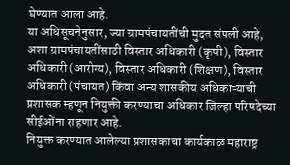घेण्यात आला आहे.
या अधिसूचनेनुसार, ज्या ग्रामपंचायतींची मुदत संपली आहे, अशा ग्रामपंचायतींसाठी विस्तार अधिकारी (कृषी), विस्तार अधिकारी (आरोग्य), विस्तार अधिकारी (शिक्षण), विस्तार अधिकारी (पंचायत) किंवा अन्य शासकीय अधिकाऱ्याची प्रशासक म्हणून नियुक्ती करण्याचा अधिकार जिल्हा परिषदेच्या सीईओंना राहणार आहे.
नियुक्त करण्यात आलेल्या प्रशासकाचा कार्यकाळ महाराष्ट्र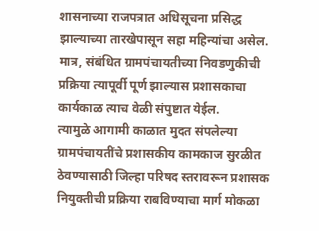शासनाच्या राजपत्रात अधिसूचना प्रसिद्ध झाल्याच्या तारखेपासून सहा महिन्यांचा असेल. मात्र, संबंधित ग्रामपंचायतीच्या निवडणुकीची प्रक्रिया त्यापूर्वी पूर्ण झाल्यास प्रशासकाचा कार्यकाळ त्याच वेळी संपुष्टात येईल.
त्यामुळे आगामी काळात मुदत संपलेल्या ग्रामपंचायतींचे प्रशासकीय कामकाज सुरळीत ठेवण्यासाठी जिल्हा परिषद स्तरावरून प्रशासक नियुक्तीची प्रक्रिया राबविण्याचा मार्ग मोकळा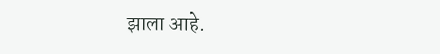झाला आहे.